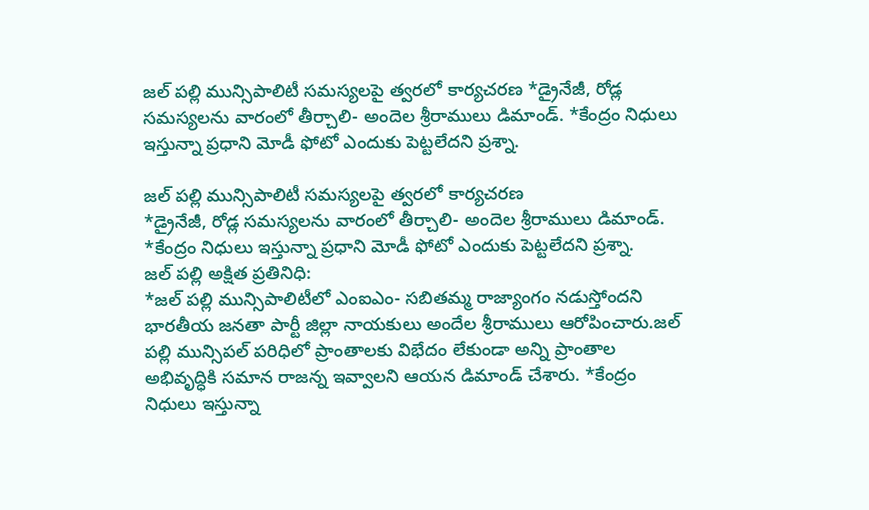జల్ పల్లి మున్సిపాలిటీ సమస్యలపై త్వరలో కార్యచరణ *డ్రైనేజీ, రోడ్ల సమస్యలను వారంలో తీర్చాలి- అందెల శ్రీరాములు డిమాండ్. *కేంద్రం నిధులు ఇస్తున్నా ప్రధాని మోడీ ఫోటో ఎందుకు పెట్టలేదని ప్రశ్నా.

జల్ పల్లి మున్సిపాలిటీ సమస్యలపై త్వరలో కార్యచరణ
*డ్రైనేజీ, రోడ్ల సమస్యలను వారంలో తీర్చాలి- అందెల శ్రీరాములు డిమాండ్.
*కేంద్రం నిధులు ఇస్తున్నా ప్రధాని మోడీ ఫోటో ఎందుకు పెట్టలేదని ప్రశ్నా.
జల్ పల్లి అక్షిత ప్రతినిధి:
*జల్ పల్లి మున్సిపాలిటీలో ఎంఐఎం- సబితమ్మ రాజ్యాంగం నడుస్తోందని భారతీయ జనతా పార్టీ జిల్లా నాయకులు అందేల శ్రీరాములు ఆరోపించారు.జల్ పల్లి మున్సిపల్ పరిధిలో ప్రాంతాలకు విభేదం లేకుండా అన్ని ప్రాంతాల అభివృద్ధికి సమాన రాజన్న ఇవ్వాలని ఆయన డిమాండ్ చేశారు. *కేంద్రం నిధులు ఇస్తున్నా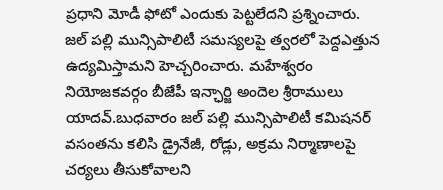ప్రధాని మోడీ ఫోటో ఎందుకు పెట్టలేదని ప్రశ్నించారు.
జల్ పల్లి మున్సిపాలిటీ సమస్యలపై త్వరలో పెద్దఎత్తున ఉద్యమిస్తామని హెచ్చరించారు. మహేశ్వరం నియోజకవర్గం బీజేపీ ఇన్ఛార్జి అందెల శ్రీరాములు యాదవ్.బుధవారం జల్ పల్లి మున్సిపాలిటీ కమిషనర్ వసంతను కలిసి డ్రైనేజీ, రోడ్లు, అక్రమ నిర్మాణాలపై చర్యలు తీసుకోవాలని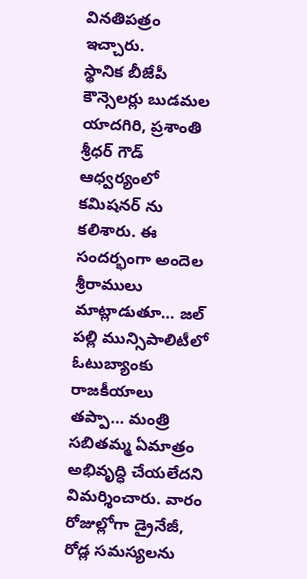వినతిపత్రం ఇచ్చారు.
స్థానిక బీజేపీ కౌన్సెలర్లు బుడమల యాదగిరి, ప్రశాంతి శ్రీధర్ గౌడ్ ఆధ్వర్యంలో కమిషనర్ ను కలిశారు. ఈ సందర్భంగా అందెల శ్రీరాములు మాట్లాడుతూ… జల్ పల్లి మున్సిపాలిటీలో ఓటుబ్యాంకు రాజకీయాలు తప్పా… మంత్రి సబితమ్మ ఏమాత్రం అభివృద్ధి చేయలేదని విమర్శించారు. వారం రోజుల్లోగా డ్రైనేజీ, రోడ్ల సమస్యలను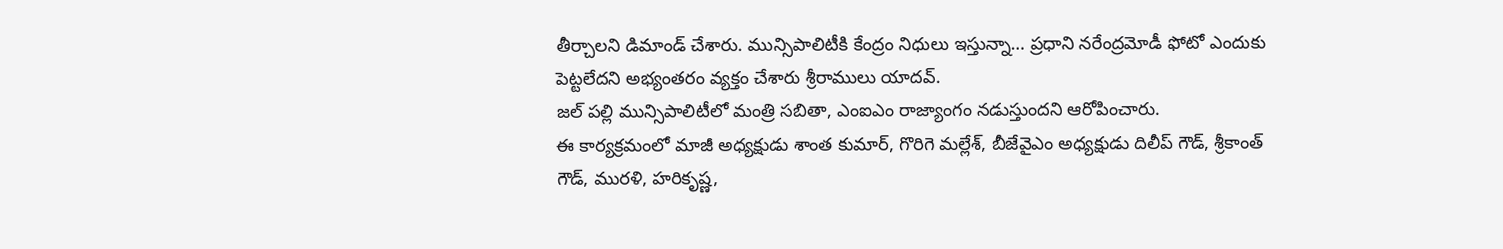తీర్చాలని డిమాండ్ చేశారు. మున్సిపాలిటీకి కేంద్రం నిధులు ఇస్తున్నా… ప్రధాని నరేంద్రమోడీ ఫోటో ఎందుకు పెట్టలేదని అభ్యంతరం వ్యక్తం చేశారు శ్రీరాములు యాదవ్.
జల్ పల్లి మున్సిపాలిటీలో మంత్రి సబితా, ఎంఐఎం రాజ్యాంగం నడుస్తుందని ఆరోపించారు.
ఈ కార్యక్రమంలో మాజీ అధ్యక్షుడు శాంత కుమార్, గొరిగె మల్లేశ్, బీజేవైఎం అధ్యక్షుడు దిలీప్ గౌడ్, శ్రీకాంత్ గౌడ్, మురళి, హరికృష్ణ,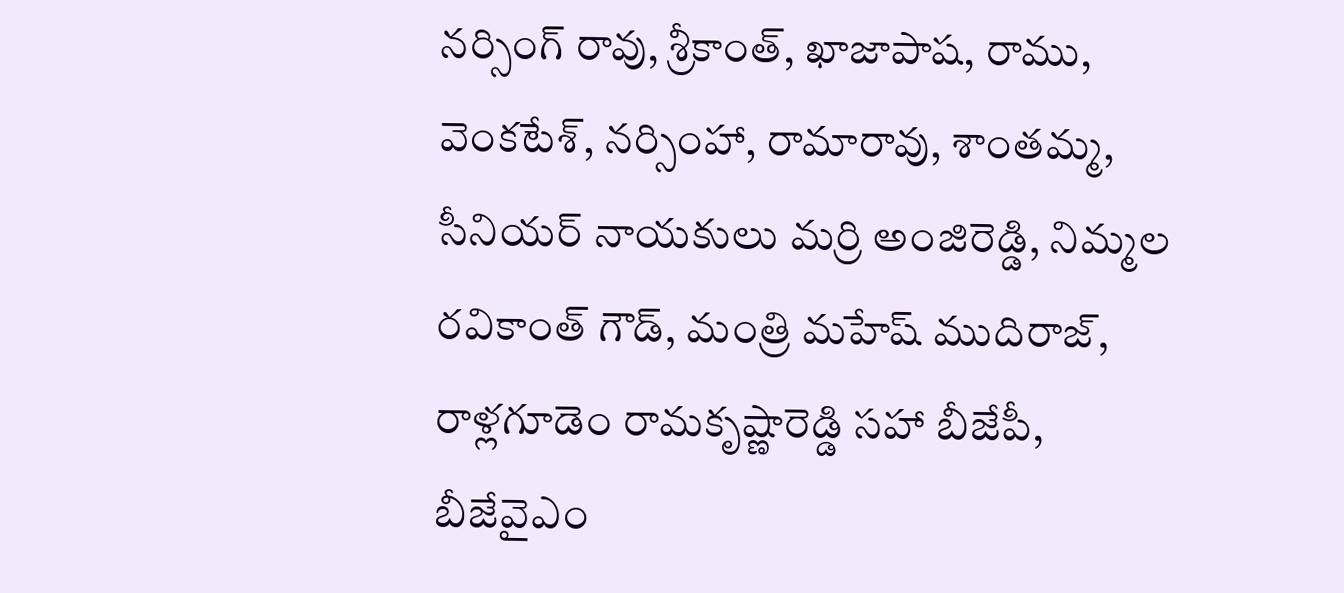నర్సింగ్ రావు, శ్రీకాంత్, ఖాజాపాష, రాము, వెంకటేశ్, నర్సింహా, రామారావు, శాంతమ్మ, సీనియర్ నాయకులు మర్రి అంజిరెడ్డి, నిమ్మల రవికాంత్ గౌడ్, మంత్రి మహేష్ ముదిరాజ్, రాళ్లగూడెం రామకృష్ణారెడ్డి సహా బీజేపీ, బీజేవైఎం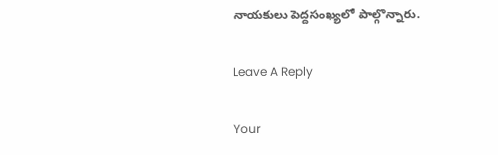నాయకులు పెద్దసంఖ్యలో పాల్గొన్నారు.

Leave A Reply

Your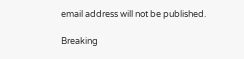email address will not be published.

Breaking